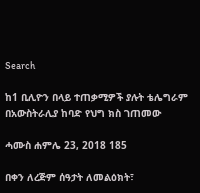Search

ከ1 ቢሊዮን በላይ ተጠቃሚዎች ያሉት ቴሌግራም በአውስትራሊያ ከባድ የህግ ክስ ገጠመው

ሓሙስ ሐምሌ 23, 2018 185

በቀን ለረጅም ሰዓታት ለመልዕክት፣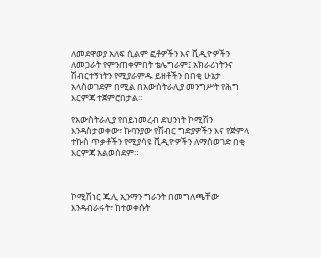ለመደዋወያ አለፍ ሲልም ፎቶዎችን እና ቪዲዮዎችን ለመጋራት የምንጠቀምበት ቴሌግራም፤ አክራሪነትንና ሽብርተኝነትን የሚያራምዱ ይዘቶችን በበቂ ሁኔታ አላስወገደም በሚል በአውስትራሊያ መንግሥት የሕግ እርምጃ ተጀምሮበታል።

የአውስትራሊያ የበይነመረብ ደህንነት ኮሚሽን እንዳስታወቀው፣ ኩባንያው የሽብር ግድያዎችን እና የጅምላ ተኩስ ጥቃቶችን የሚያሳዩ ቪዲዮዎችን ለማስወገድ በቂ እርምጃ አልወሰደም።



ኮሚሽነር ጁሊ ኢንማን ግራንት በመግለጫቸው እንዳብራሩት፣ ከተወቀሱት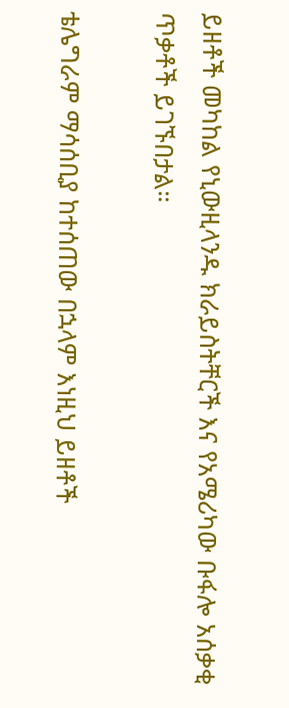ይዘቶች መካከል የኒውዚላንዱ ክራይስትቸርች እና የአሜሪካው ቡፋሎ አሰቃቂ ጥቃቶች ይገኙበታል።

ቴሌግራም ማሳሰቢያ ከተሰጠው በኋላም እነዚህ ይዘቶች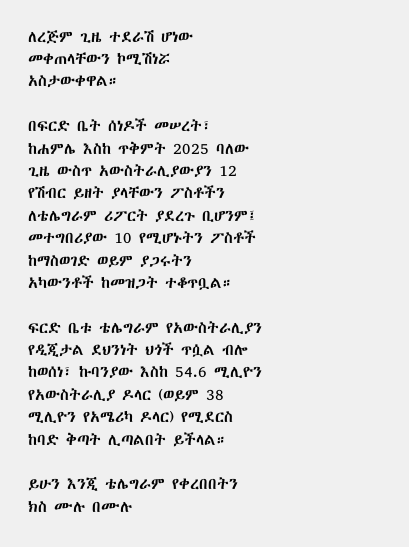ለረጅም ጊዜ ተደራሽ ሆነው መቀጠላቸውን ኮሚሽነሯ አስታውቀዋል።

በፍርድ ቤት ሰነዶች መሠረት፣ ከሐምሌ እስከ ጥቅምት 2025 ባለው ጊዜ ውስጥ አውስትራሊያውያን 12 የሽብር ይዘት ያላቸውን ፖስቶችን ለቴሌግራም ሪፖርት ያደረጉ ቢሆንም፤ መተግበሪያው 10 የሚሆኑትን ፖስቶች ከማስወገድ ወይም ያጋሩትን አካውንቶች ከመዝጋት ተቆጥቧል።

ፍርድ ቤቱ ቴሌግራም የአውስትራሊያን የዲጂታል ደህንነት ህጎች ጥሷል ብሎ ከወሰነ፣ ኩባንያው እስከ 54.6 ሚሊዮን የአውስትራሊያ ዶላር (ወይም 38 ሚሊዮን የአሜሪካ ዶላር) የሚደርስ ከባድ ቅጣት ሊጣልበት ይችላል።

ይሁን እንጂ ቴሌግራም የቀረበበትን ክስ ሙሉ በሙሉ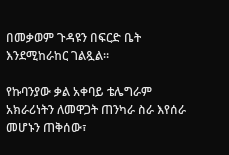በመቃወም ጉዳዩን በፍርድ ቤት እንደሚከራከር ገልጿል።

የኩባንያው ቃል አቀባይ ቴሌግራም አክራሪነትን ለመዋጋት ጠንካራ ስራ እየሰራ መሆኑን ጠቅሰው፣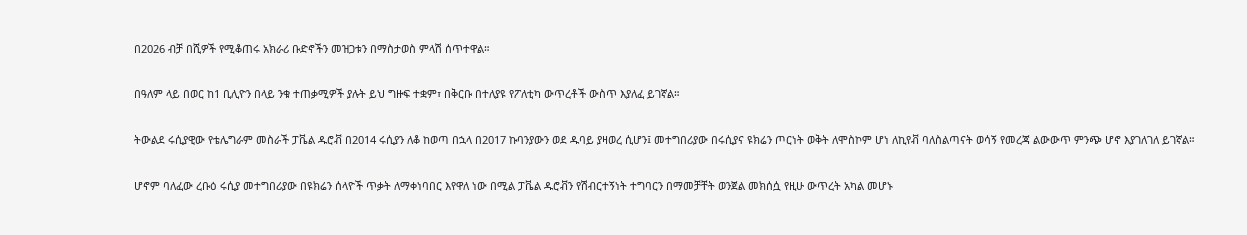በ2026 ብቻ በሺዎች የሚቆጠሩ አክራሪ ቡድኖችን መዝጋቱን በማስታወስ ምላሽ ሰጥተዋል።

በዓለም ላይ በወር ከ1 ቢሊዮን በላይ ንቁ ተጠቃሚዎች ያሉት ይህ ግዙፍ ተቋም፣ በቅርቡ በተለያዩ የፖለቲካ ውጥረቶች ውስጥ እያለፈ ይገኛል።

ትውልደ ሩሲያዊው የቴሌግራም መስራች ፓቬል ዱሮቭ በ2014 ሩሲያን ለቆ ከወጣ በኋላ በ2017 ኩባንያውን ወደ ዱባይ ያዛወረ ሲሆን፤ መተግበሪያው በሩሲያና ዩክሬን ጦርነት ወቅት ለሞስኮም ሆነ ለኪየቭ ባለስልጣናት ወሳኝ የመረጃ ልውውጥ ምንጭ ሆኖ እያገለገለ ይገኛል።

ሆኖም ባለፈው ረቡዕ ሩሲያ መተግበሪያው በዩክሬን ሰላዮች ጥቃት ለማቀነባበር እየዋለ ነው በሚል ፓቬል ዱሮቭን የሽብርተኝነት ተግባርን በማመቻቸት ወንጀል መክሰሷ የዚሁ ውጥረት አካል መሆኑ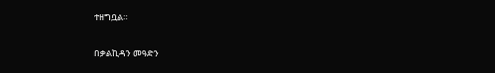ተዘግቧል።

በቃልኪዳን መዓድን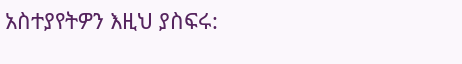አስተያየትዎን እዚህ ያስፍሩ: